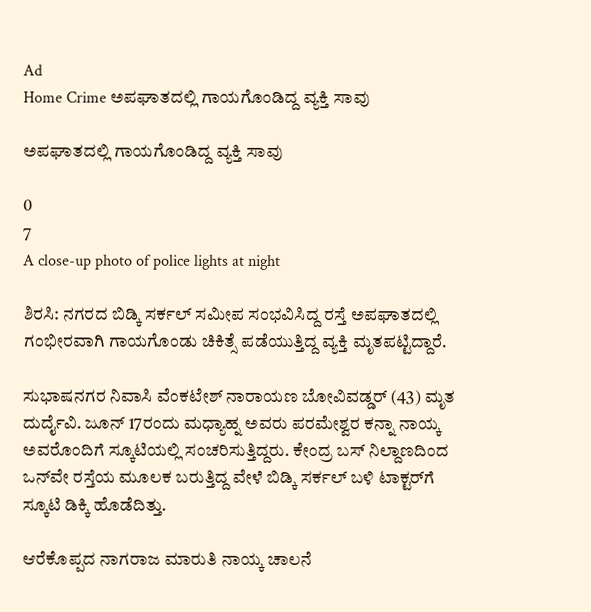Ad
Home Crime ಅಪಘಾತದಲ್ಲಿ ಗಾಯಗೊಂಡಿದ್ದ ವ್ಯಕ್ತಿ ಸಾವು

ಅಪಘಾತದಲ್ಲಿ ಗಾಯಗೊಂಡಿದ್ದ ವ್ಯಕ್ತಿ ಸಾವು

0
7
A close-up photo of police lights at night

ಶಿರಸಿ: ನಗರದ ಬಿಡ್ಕಿ ಸರ್ಕಲ್ ಸಮೀಪ ಸಂಭವಿಸಿದ್ದ ರಸ್ತೆ ಅಪಘಾತದಲ್ಲಿ ಗಂಭೀರವಾಗಿ ಗಾಯಗೊಂಡು ಚಿಕಿತ್ಸೆ ಪಡೆಯುತ್ತಿದ್ದ ವ್ಯಕ್ತಿ ಮೃತಪಟ್ಟಿದ್ದಾರೆ.

ಸುಭಾಷನಗರ ನಿವಾಸಿ ವೆಂಕಟೇಶ್ ನಾರಾಯಣ ಬೋವಿವಡ್ಡರ್ (43) ಮೃತ ದುರ್ದೈವಿ. ಜೂನ್ 17ರಂದು ಮಧ್ಯಾಹ್ನ ಅವರು ಪರಮೇಶ್ವರ ಕನ್ನಾ ನಾಯ್ಕ ಅವರೊಂದಿಗೆ ಸ್ಕೂಟಿಯಲ್ಲಿ ಸಂಚರಿಸುತ್ತಿದ್ದರು. ಕೇಂದ್ರ ಬಸ್ ನಿಲ್ದಾಣದಿಂದ ಒನ್‌ವೇ ರಸ್ತೆಯ ಮೂಲಕ ಬರುತ್ತಿದ್ದ ವೇಳೆ ಬಿಡ್ಕಿ ಸರ್ಕಲ್ ಬಳಿ ಟಾಕ್ಟರ್‌ಗೆ ಸ್ಕೂಟಿ ಡಿಕ್ಕಿ ಹೊಡೆದಿತ್ತು.

ಆರೆಕೊಪ್ಪದ ನಾಗರಾಜ ಮಾರುತಿ ನಾಯ್ಕ ಚಾಲನೆ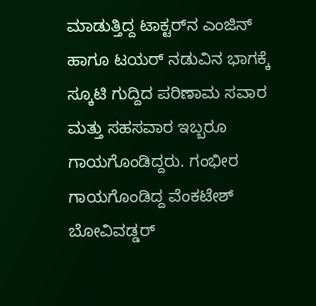ಮಾಡುತ್ತಿದ್ದ ಟಾಕ್ಟರ್‌ನ ಎಂಜಿನ್ ಹಾಗೂ ಟಯರ್ ನಡುವಿನ ಭಾಗಕ್ಕೆ ಸ್ಕೂಟಿ ಗುದ್ದಿದ ಪರಿಣಾಮ ಸವಾರ ಮತ್ತು ಸಹಸವಾರ ಇಬ್ಬರೂ ಗಾಯಗೊಂಡಿದ್ದರು. ಗಂಭೀರ ಗಾಯಗೊಂಡಿದ್ದ ವೆಂಕಟೇಶ್ ಬೋವಿವಡ್ಡರ್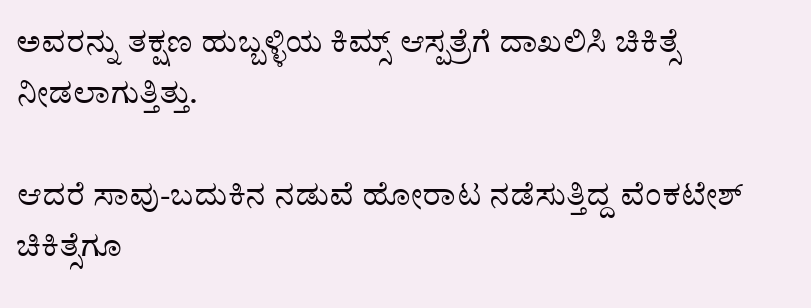ಅವರನ್ನು ತಕ್ಷಣ ಹುಬ್ಬಳ್ಳಿಯ ಕಿಮ್ಸ್ ಆಸ್ಪತ್ರೆಗೆ ದಾಖಲಿಸಿ ಚಿಕಿತ್ಸೆ ನೀಡಲಾಗುತ್ತಿತ್ತು.

ಆದರೆ ಸಾವು-ಬದುಕಿನ ನಡುವೆ ಹೋರಾಟ ನಡೆಸುತ್ತಿದ್ದ ವೆಂಕಟೇಶ್ ಚಿಕಿತ್ಸೆಗೂ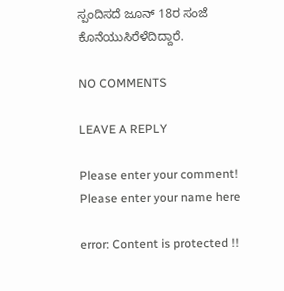ಸ್ಪಂದಿಸದೆ ಜೂನ್ 18ರ ಸಂಜೆ ಕೊನೆಯುಸಿರೆಳೆದಿದ್ದಾರೆ.

NO COMMENTS

LEAVE A REPLY

Please enter your comment!
Please enter your name here

error: Content is protected !!